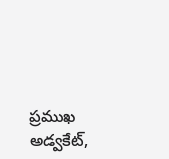ప్రముఖ అడ్వకేట్,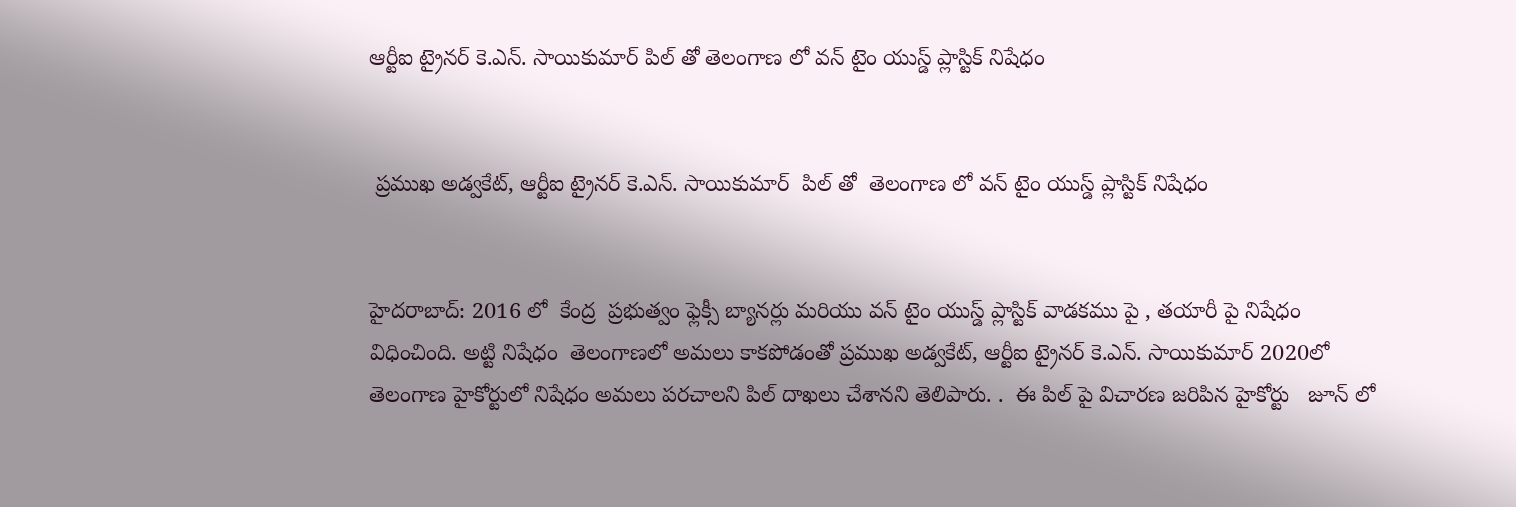ఆర్టీఐ ట్రైనర్ కె.ఎన్. సాయికుమార్ పిల్ తో తెలంగాణ లో వన్ టైం యుస్డ్ ప్లాస్టిక్ నిషేధం


 ప్రముఖ అడ్వకేట్, ఆర్టీఐ ట్రైనర్ కె.ఎన్. సాయికుమార్  పిల్ తో  తెలంగాణ లో వన్ టైం యుస్డ్ ప్లాస్టిక్ నిషేధం


హైదరాబాద్: 2016 లో  కేంద్ర  ప్రభుత్వం ఫ్లెక్సీ బ్యానర్లు మరియు వన్ టైం యుస్డ్ ప్లాస్టిక్ వాడకము పై , తయారీ పై నిషేధం విధించింది. అట్టి నిషేధం  తెలంగాణలో అమలు కాకపోడంతో ప్రముఖ అడ్వకేట్, ఆర్టీఐ ట్రైనర్ కె.ఎన్. సాయికుమార్ 2020లో తెలంగాణ హైకోర్టులో నిషేధం అమలు పరచాలని పిల్ దాఖలు చేశానని తెలిపారు. .  ఈ పిల్ పై విచారణ జరిపిన హైకోర్టు   జూన్ లో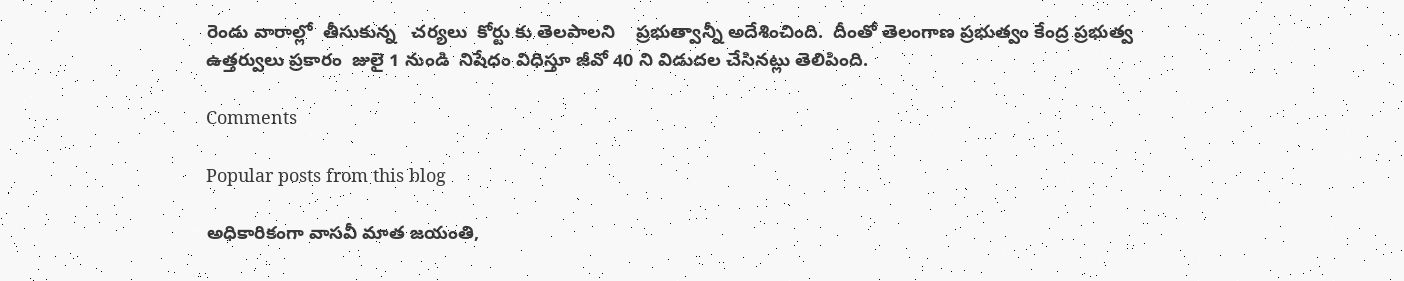రెండు వారాల్లో  తీసుకున్న   చర్యలు  కోర్టు కు తెలపాలని    ప్రభుత్వాన్నీ అదేశించింది.  దీంతో తెలంగాణ ప్రభుత్వం కేంద్ర ప్రభుత్వ ఉత్తర్వులు ప్రకారం  జులై 1 నుండి  నిషేధం విధిస్తూ జీవో 40 ని విడుదల చేసినట్లు తెలిపింది.

Comments

Popular posts from this blog

అధికారికంగా వాసవీ మాత జయంతి,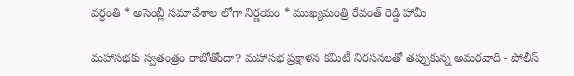వర్ధంతి * అసెంబ్లీ సమావేశాల లోగా నిర్ణయం * ముఖ్యమంత్రి రేవంత్ రెడ్డి హామీ

మహాసభకు స్వతంత్రం రాబోతోందా? మహాసభ ప్రక్షాళన కమిటీ నిరసనలతో తప్పుకున్న అమరవాది - పోలీస్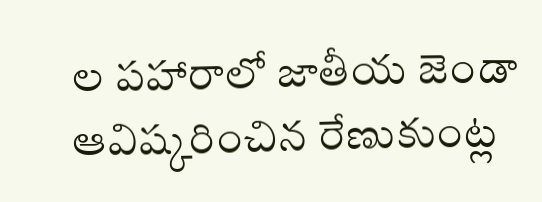ల పహారాలో జాతీయ జెండా ఆవిష్కరించిన రేణుకుంట్ల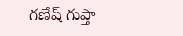గణేష్ గుప్తా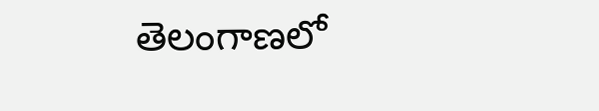తెలంగాణలో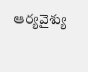ఆర్యవైశ్యు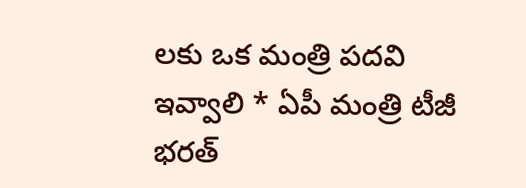లకు ఒక మంత్రి పదవి ఇవ్వాలి * ఏపీ మంత్రి టీజీ భరత్